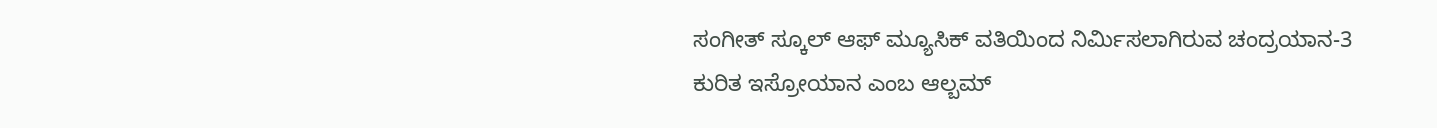ಸಂಗೀತ್ ಸ್ಕೂಲ್ ಆಫ್ ಮ್ಯೂಸಿಕ್ ವತಿಯಿಂದ ನಿರ್ಮಿಸಲಾಗಿರುವ ಚಂದ್ರಯಾನ-3 ಕುರಿತ ಇಸ್ರೋಯಾನ ಎಂಬ ಆಲ್ಬಮ್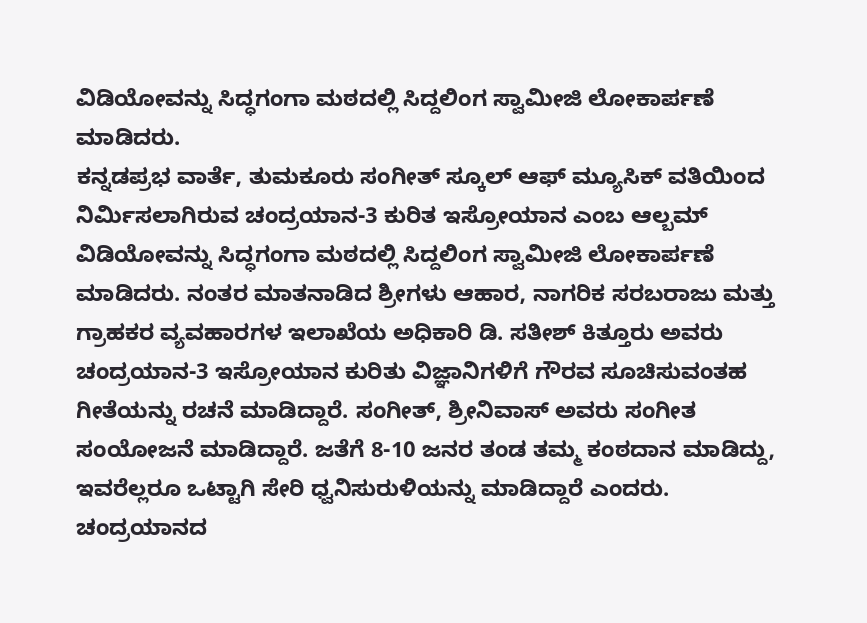ವಿಡಿಯೋವನ್ನು ಸಿದ್ಧಗಂಗಾ ಮಠದಲ್ಲಿ ಸಿದ್ದಲಿಂಗ ಸ್ವಾಮೀಜಿ ಲೋಕಾರ್ಪಣೆ ಮಾಡಿದರು.
ಕನ್ನಡಪ್ರಭ ವಾರ್ತೆ, ತುಮಕೂರು ಸಂಗೀತ್ ಸ್ಕೂಲ್ ಆಫ್ ಮ್ಯೂಸಿಕ್ ವತಿಯಿಂದ ನಿರ್ಮಿಸಲಾಗಿರುವ ಚಂದ್ರಯಾನ-3 ಕುರಿತ ಇಸ್ರೋಯಾನ ಎಂಬ ಆಲ್ಬಮ್ ವಿಡಿಯೋವನ್ನು ಸಿದ್ಧಗಂಗಾ ಮಠದಲ್ಲಿ ಸಿದ್ದಲಿಂಗ ಸ್ವಾಮೀಜಿ ಲೋಕಾರ್ಪಣೆ ಮಾಡಿದರು. ನಂತರ ಮಾತನಾಡಿದ ಶ್ರೀಗಳು ಆಹಾರ, ನಾಗರಿಕ ಸರಬರಾಜು ಮತ್ತು ಗ್ರಾಹಕರ ವ್ಯವಹಾರಗಳ ಇಲಾಖೆಯ ಅಧಿಕಾರಿ ಡಿ. ಸತೀಶ್ ಕಿತ್ತೂರು ಅವರು ಚಂದ್ರಯಾನ-3 ಇಸ್ರೋಯಾನ ಕುರಿತು ವಿಜ್ಞಾನಿಗಳಿಗೆ ಗೌರವ ಸೂಚಿಸುವಂತಹ ಗೀತೆಯನ್ನು ರಚನೆ ಮಾಡಿದ್ದಾರೆ. ಸಂಗೀತ್, ಶ್ರೀನಿವಾಸ್ ಅವರು ಸಂಗೀತ ಸಂಯೋಜನೆ ಮಾಡಿದ್ದಾರೆ. ಜತೆಗೆ 8-10 ಜನರ ತಂಡ ತಮ್ಮ ಕಂಠದಾನ ಮಾಡಿದ್ದು, ಇವರೆಲ್ಲರೂ ಒಟ್ಟಾಗಿ ಸೇರಿ ಧ್ವನಿಸುರುಳಿಯನ್ನು ಮಾಡಿದ್ದಾರೆ ಎಂದರು. ಚಂದ್ರಯಾನದ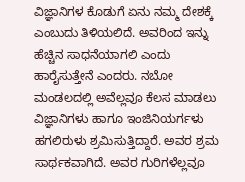ವಿಜ್ಞಾನಿಗಳ ಕೊಡುಗೆ ಏನು ನಮ್ಮ ದೇಶಕ್ಕೆ ಎಂಬುದು ತಿಳಿಯಲಿದೆ. ಅವರಿಂದ ಇನ್ನು ಹೆಚ್ಚಿನ ಸಾಧನೆಯಾಗಲಿ ಎಂದು ಹಾರೈಸುತ್ತೇನೆ ಎಂದರು. ನಬೋ ಮಂಡಲದಲ್ಲಿ ಅವೆಲ್ಲವೂ ಕೆಲಸ ಮಾಡಲು ವಿಜ್ಞಾನಿಗಳು ಹಾಗೂ ಇಂಜಿನಿಯರ್ಗಳು ಹಗಲಿರುಳು ಶ್ರಮಿಸುತ್ತಿದ್ದಾರೆ. ಅವರ ಶ್ರಮ ಸಾರ್ಥಕವಾಗಿದೆ. ಅವರ ಗುರಿಗಳೆಲ್ಲವೂ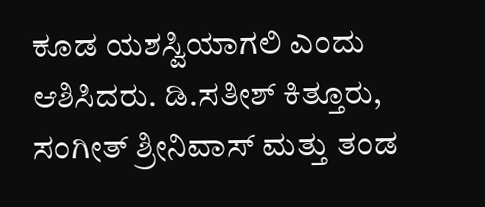ಕೂಡ ಯಶಸ್ವಿಯಾಗಲಿ ಎಂದು ಆಶಿಸಿದರು. ಡಿ.ಸತೀಶ್ ಕಿತ್ತೂರು, ಸಂಗೀತ್ ಶ್ರೀನಿವಾಸ್ ಮತ್ತು ತಂಡ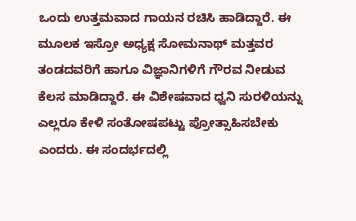ಒಂದು ಉತ್ತಮವಾದ ಗಾಯನ ರಚಿಸಿ ಹಾಡಿದ್ದಾರೆ. ಈ ಮೂಲಕ ಇಸ್ರೋ ಅಧ್ಯಕ್ಷ ಸೋಮನಾಥ್ ಮತ್ತವರ ತಂಡದವರಿಗೆ ಹಾಗೂ ವಿಜ್ಞಾನಿಗಳಿಗೆ ಗೌರವ ನೀಡುವ ಕೆಲಸ ಮಾಡಿದ್ದಾರೆ. ಈ ವಿಶೇಷವಾದ ಧ್ವನಿ ಸುರಳಿಯನ್ನು ಎಲ್ಲರೂ ಕೇಳಿ ಸಂತೋಷಪಟ್ಟು ಪ್ರೋತ್ಸಾಹಿಸಬೇಕು ಎಂದರು. ಈ ಸಂದರ್ಭದಲ್ಲಿ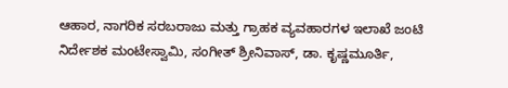ಆಹಾರ, ನಾಗರಿಕ ಸರಬರಾಜು ಮತ್ತು ಗ್ರಾಹಕ ವ್ಯವಹಾರಗಳ ಇಲಾಖೆ ಜಂಟಿ ನಿರ್ದೇಶಕ ಮಂಟೇಸ್ವಾಮಿ, ಸಂಗೀತ್ ಶ್ರೀನಿವಾಸ್, ಡಾ. ಕೃಷ್ಣಮೂರ್ತಿ,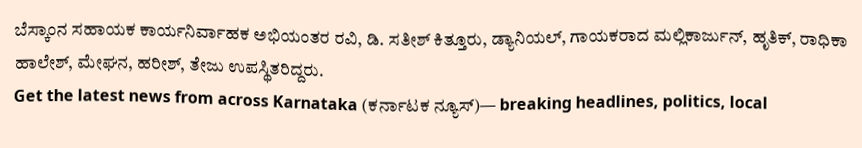ಬೆಸ್ಕಾಂನ ಸಹಾಯಕ ಕಾರ್ಯನಿರ್ವಾಹಕ ಅಭಿಯಂತರ ರವಿ, ಡಿ. ಸತೀಶ್ ಕಿತ್ತೂರು, ಡ್ಯಾನಿಯಲ್, ಗಾಯಕರಾದ ಮಲ್ಲಿಕಾರ್ಜುನ್, ಹೃತಿಕ್, ರಾಧಿಕಾ ಹಾಲೇಶ್, ಮೇಘನ, ಹರೀಶ್, ತೇಜು ಉಪಸ್ಥಿತರಿದ್ದರು.
Get the latest news from across Karnataka (ಕರ್ನಾಟಕ ನ್ಯೂಸ್)— breaking headlines, politics, local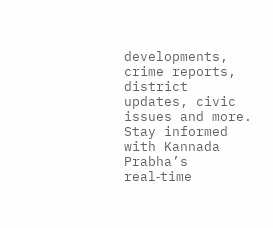developments, crime reports, district updates, civic issues and more. Stay informed with Kannada Prabha’s real‑time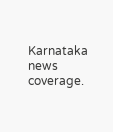Karnataka news coverage.